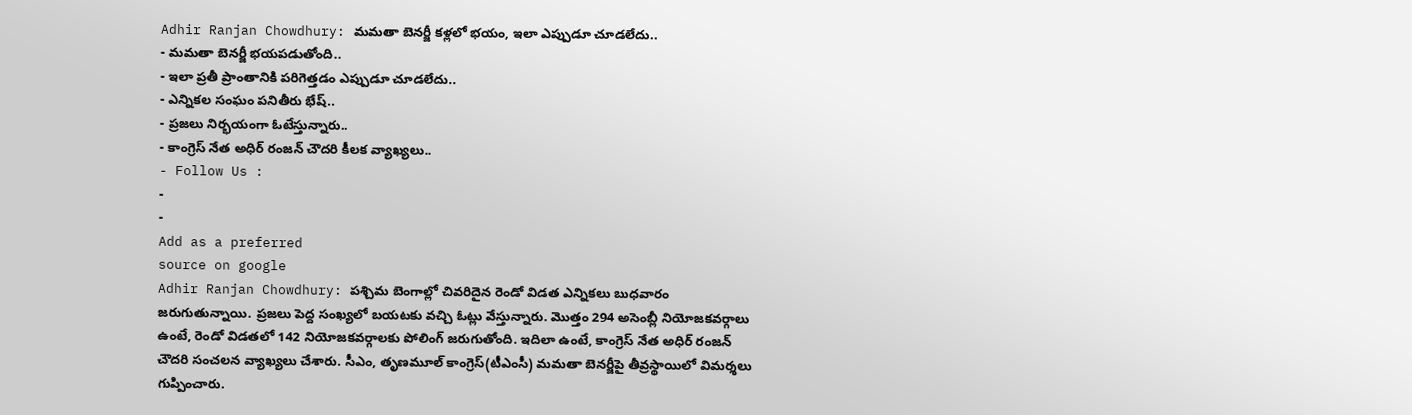Adhir Ranjan Chowdhury: మమతా బెనర్జీ కళ్లలో భయం, ఇలా ఎప్పుడూ చూడలేదు..
- మమతా బెనర్జీ భయపడుతోంది..
- ఇలా ప్రతీ ప్రాంతానికి పరిగెత్తడం ఎప్పుడూ చూడలేదు..
- ఎన్నికల సంఘం పనితీరు భేష్..
- ప్రజలు నిర్భయంగా ఓటేస్తున్నారు..
- కాంగ్రెస్ నేత అధిర్ రంజన్ చౌదరి కీలక వ్యాఖ్యలు..
- Follow Us :
-
-
Add as a preferred
source on google
Adhir Ranjan Chowdhury: పశ్చిమ బెంగాల్లో చివరిదైన రెండో విడత ఎన్నికలు బుధవారం జరుగుతున్నాయి. ప్రజలు పెద్ద సంఖ్యలో బయటకు వచ్చి ఓట్లు వేస్తున్నారు. మొత్తం 294 అసెంబ్లీ నియోజకవర్గాలు ఉంటే, రెండో విడతలో 142 నియోజకవర్గాలకు పోలింగ్ జరుగుతోంది. ఇదిలా ఉంటే, కాంగ్రెస్ నేత అధిర్ రంజన్ చౌదరి సంచలన వ్యాఖ్యలు చేశారు. సీఎం, తృణమూల్ కాంగ్రెస్(టీఎంసీ) మమతా బెనర్జీపై తీవ్రస్థాయిలో విమర్శలు గుప్పించారు.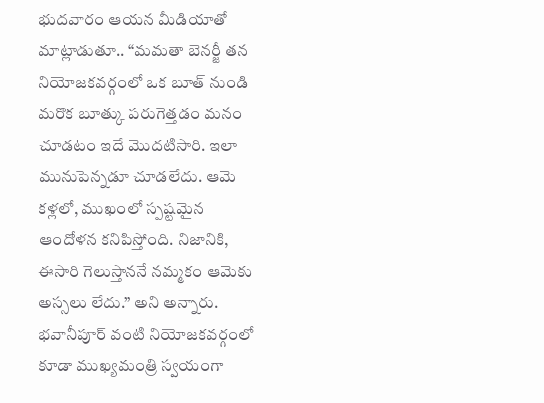భుదవారం ఆయన మీడియాతో మాట్లాడుతూ.. “మమతా బెనర్జీ తన నియోజకవర్గంలో ఒక బూత్ నుండి మరొక బూత్కు పరుగెత్తడం మనం చూడటం ఇదే మొదటిసారి. ఇలా మునుపెన్నడూ చూడలేదు. ఆమె కళ్లలో, ముఖంలో స్పష్టమైన ఆందోళన కనిపిస్తోంది. నిజానికి, ఈసారి గెలుస్తాననే నమ్మకం ఆమెకు అస్సలు లేదు.” అని అన్నారు. భవానీపూర్ వంటి నియోజకవర్గంలో కూడా ముఖ్యమంత్రి స్వయంగా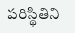పరిస్థితిని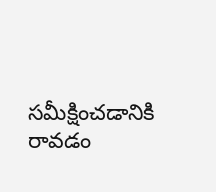సమీక్షించడానికి రావడం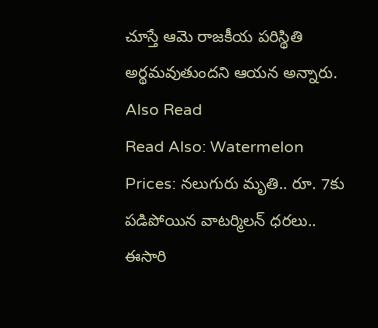చూస్తే ఆమె రాజకీయ పరిస్థితి అర్థమవుతుందని ఆయన అన్నారు.
Also Read
Read Also: Watermelon Prices: నలుగురు మృతి.. రూ. 7కు పడిపోయిన వాటర్మిలన్ ధరలు..
ఈసారి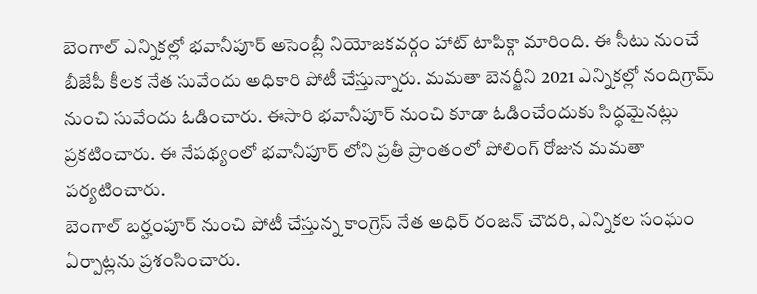బెంగాల్ ఎన్నికల్లో భవానీపూర్ అసెంబ్లీ నియోజకవర్గం హాట్ టాపిక్గా మారింది. ఈ సీటు నుంచే బీజేపీ కీలక నేత సువేందు అధికారి పోటీ చేస్తున్నారు. మమతా బెనర్జీని 2021 ఎన్నికల్లో నందిగ్రామ్ నుంచి సువేందు ఓడించారు. ఈసారి భవానీపూర్ నుంచి కూడా ఓడించేందుకు సిద్ధమైనట్లు ప్రకటించారు. ఈ నేపథ్యంలో భవానీపూర్ లోని ప్రతీ ప్రాంతంలో పోలింగ్ రోజున మమతా పర్యటించారు.
బెంగాల్ బర్హంపూర్ నుంచి పోటీ చేస్తున్న కాంగ్రెస్ నేత అధిర్ రంజన్ చౌదరి, ఎన్నికల సంఘం ఏర్పాట్లను ప్రశంసించారు.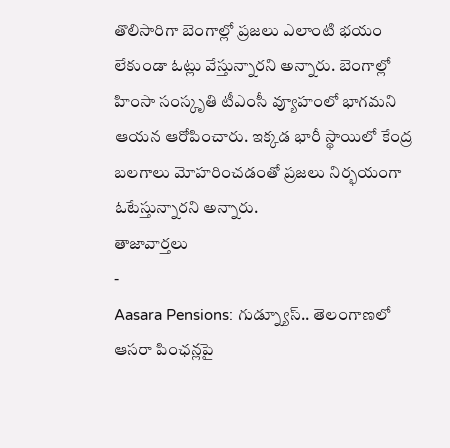తొలిసారిగా బెంగాల్లో ప్రజలు ఎలాంటి భయం లేకుండా ఓట్లు వేస్తున్నారని అన్నారు. బెంగాల్లో హింసా సంస్కృతి టీఎంసీ వ్యూహంలో భాగమని ఆయన ఆరోపించారు. ఇక్కడ భారీ స్థాయిలో కేంద్ర బలగాలు మోహరించడంతో ప్రజలు నిర్భయంగా ఓటేస్తున్నారని అన్నారు.
తాజావార్తలు
-
Aasara Pensions: గుడ్న్యూస్.. తెలంగాణలో ఆసరా పింఛన్లపై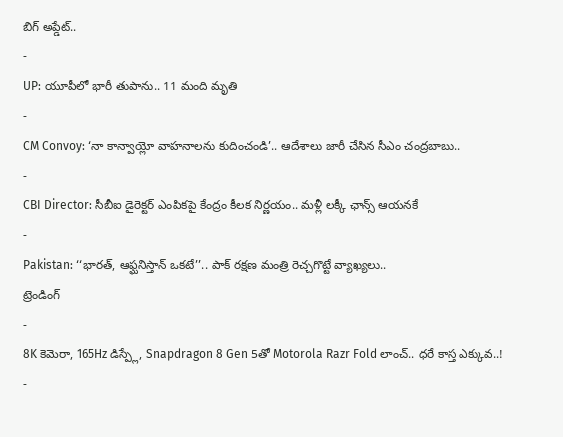బిగ్ అప్డేట్..
-
UP: యూపీలో భారీ తుపాను.. 11 మంది మృతి
-
CM Convoy: ‘నా కాన్వాయ్లో వాహనాలను కుదించండి’.. ఆదేశాలు జారీ చేసిన సీఎం చంద్రబాబు..
-
CBI Director: సీబీఐ డైరెక్టర్ ఎంపికపై కేంద్రం కీలక నిర్ణయం.. మళ్లీ లక్కీ ఛాన్స్ ఆయనకే
-
Pakistan: ‘‘భారత్, ఆఫ్ఘనిస్తాన్ ఒకటే’’.. పాక్ రక్షణ మంత్రి రెచ్చగొట్టే వ్యాఖ్యలు..
ట్రెండింగ్
-
8K కెమెరా, 165Hz డిస్ప్లే, Snapdragon 8 Gen 5తో Motorola Razr Fold లాంచ్.. ధరే కాస్త ఎక్కువ..!
-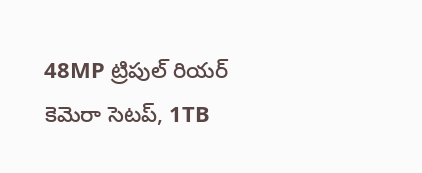48MP ట్రిపుల్ రియర్ కెమెరా సెటప్, 1TB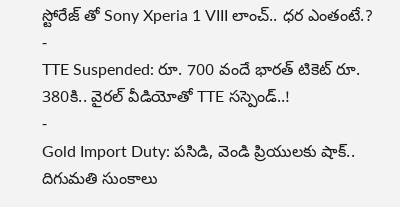స్టోరేజ్ తో Sony Xperia 1 VIII లాంచ్.. ధర ఎంతంటే.?
-
TTE Suspended: రూ. 700 వందే భారత్ టికెట్ రూ. 380కి.. వైరల్ వీడియోతో TTE సస్పెండ్..!
-
Gold Import Duty: పసిడి, వెండి ప్రియులకు షాక్.. దిగుమతి సుంకాలు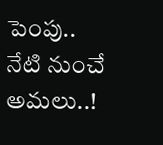పెంపు.. నేటి నుంచే అమలు..!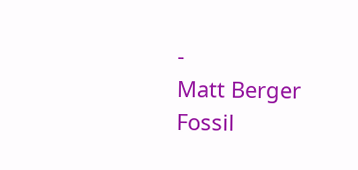-
Matt Berger Fossil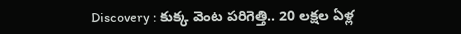Discovery : కుక్క వెంట పరిగెత్తి.. 20 లక్షల ఏళ్ల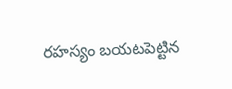రహస్యం బయటపెట్టిన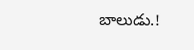బాలుడు.!